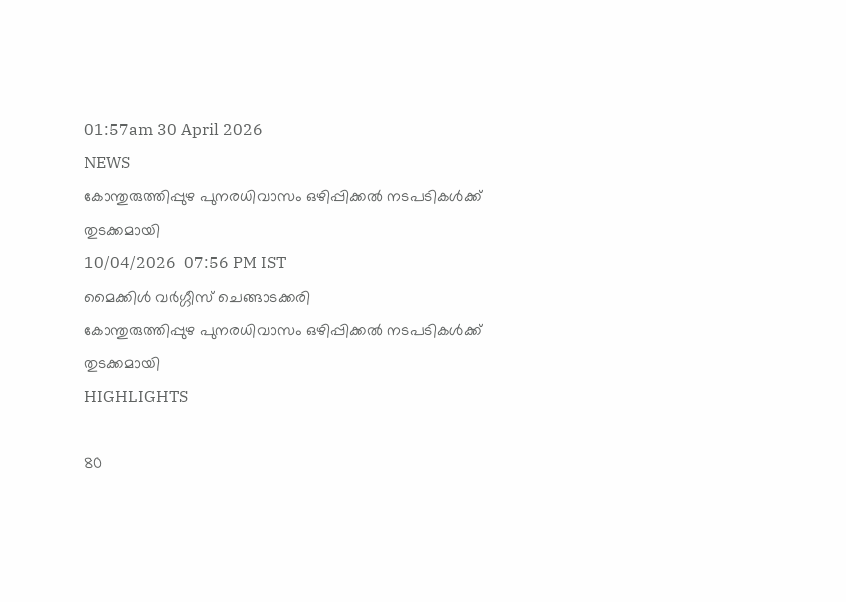01:57am 30 April 2026
NEWS
കോന്തുരുത്തിപ്പുഴ പുനരധിവാസം ഒഴിപ്പിക്കൽ നടപടികൾക്ക് തുടക്കമായി
10/04/2026  07:56 PM IST
മൈക്കിൾ വർഗ്ഗീസ് ചെങ്ങാടക്കരി
കോന്തുരുത്തിപ്പുഴ പുനരധിവാസം ഒഴിപ്പിക്കൽ നടപടികൾക്ക് തുടക്കമായി
HIGHLIGHTS

80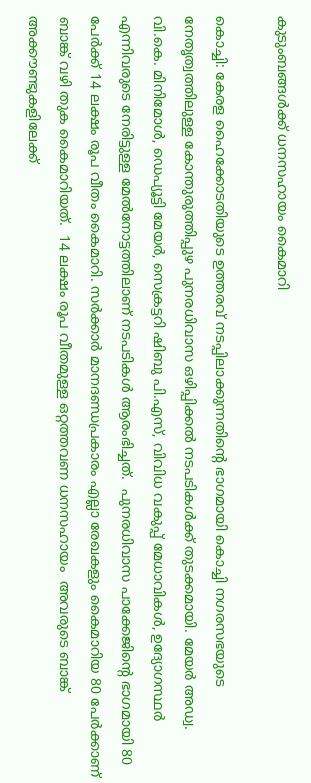കുടുംബങ്ങൾക്ക് ധനസഹായം കൈമാറി

കൊച്ചി: കേരള ഹൈക്കോടതിയുടെ ഉത്തരവ് നടപ്പിലാക്കുന്നതിന്‍റെ ഭാഗമായി കൊച്ചി നഗരസഭയുടെ നേതൃത്വത്തിലുള്ള കോന്തുരുത്തിപ്പുഴ പുനരധിവാസ ഒഴിപ്പിക്കൽ നടപടികൾക്ക് തുടക്കമായി. മേയർ അഡ്വ. വി.കെ. മിനിമോൾ, ഡെപ്യൂട്ടി മേയർ, സെക്രട്ടറി ഷിബു പി.എസ്, വിവിധ വകുപ്പ് മേധാവികൾ, ഉദ്യോഗസ്ഥർ എന്നിവരുടെ നേരിട്ടുള്ള മേൽനോട്ടത്തിലാണ് നടപടികൾ ആരംഭിച്ചത്.  പുനരധിവാസ പാക്കേജിന്‍റെ ഭാഗമായി 80 പേർക്ക് 14 ലക്ഷം രൂപ വീതം കൈമാറി. സർക്കാർ മാനദണ്ഡപ്രകാരം എല്ലാ രേഖകളും കൈമാറിയ 80 പേർക്കാണ് ബാങ്ക് വഴി തുക കൈമാറിയത്.  14 ലക്ഷം രൂപ വീതമുള്ള ഒറ്റത്തവണ ധനസഹായം  അവരുടെ ബാങ്ക് അക്കൗണ്ടുകളിലേക്ക്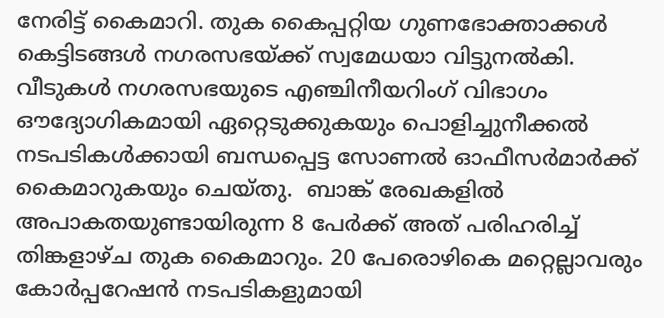നേരിട്ട് കൈമാറി. തുക കൈപ്പറ്റിയ ഗുണഭോക്താക്കൾ കെട്ടിടങ്ങൾ നഗരസഭയ്ക്ക് സ്വമേധയാ വിട്ടുനൽകി. വീടുകൾ നഗരസഭയുടെ എഞ്ചിനീയറിംഗ് വിഭാഗം ഔദ്യോഗികമായി ഏറ്റെടുക്കുകയും പൊളിച്ചുനീക്കൽ നടപടികൾക്കായി ബന്ധപ്പെട്ട സോണൽ ഓഫീസർമാർക്ക് കൈമാറുകയും ചെയ്തു.  ബാങ്ക് രേഖകളിൽ അപാകതയുണ്ടായിരുന്ന 8 പേർക്ക് അത് പരിഹരിച്ച്  തിങ്കളാഴ്ച തുക കൈമാറും. 20 പേരൊഴികെ മറ്റെല്ലാവരും കോർപ്പറേഷൻ നടപടികളുമായി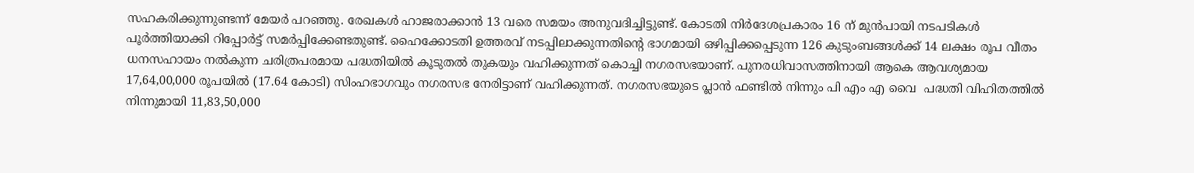സഹകരിക്കുന്നുണ്ടന്ന് മേയർ പറഞ്ഞു. രേഖകൾ ഹാജരാക്കാൻ 13 വരെ സമയം അനുവദിച്ചിട്ടുണ്ട്. കോടതി നിർദേശപ്രകാരം 16 ന് മുൻപായി നടപടികൾ പൂർത്തിയാക്കി റിപ്പോർട്ട് സമർപ്പിക്കേണ്ടതുണ്ട്. ഹൈക്കോടതി ഉത്തരവ് നടപ്പിലാക്കുന്നതിൻ്റെ ഭാഗമായി ഒഴിപ്പിക്കപ്പെടുന്ന 126 കുടുംബങ്ങൾക്ക് 14 ലക്ഷം രൂപ വീതം ധനസഹായം നൽകുന്ന ചരിത്രപരമായ പദ്ധതിയിൽ കൂടുതൽ തുകയും വഹിക്കുന്നത് കൊച്ചി നഗരസഭയാണ്. പുനരധിവാസത്തിനായി ആകെ ആവശ്യമായ 17,64,00,000 രൂപയിൽ (17.64 കോടി) സിംഹഭാഗവും നഗരസഭ നേരിട്ടാണ് വഹിക്കുന്നത്. നഗരസഭയുടെ പ്ലാൻ ഫണ്ടിൽ നിന്നും പി എം എ വൈ  പദ്ധതി വിഹിതത്തിൽ നിന്നുമായി 11,83,50,000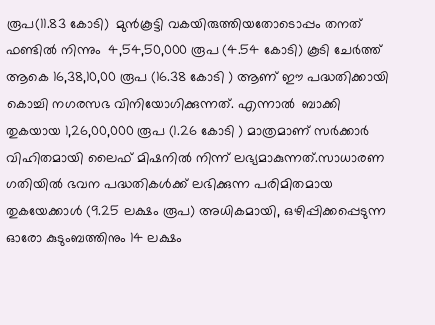രൂപ(11.83 കോടി)  മുൻകൂട്ടി വകയിരുത്തിയതോടൊപ്പം തനത് ഫണ്ടിൽ നിന്നും  4,54,50,000 രൂപ (4.54 കോടി) കൂടി ചേർത്ത്  ആകെ 16,38,10,00 രൂപ (16.38 കോടി ) ആണ് ഈ പദ്ധതിക്കായി കൊച്ചി നഗരസഭ വിനിയോഗിക്കുന്നത്. എന്നാൽ  ബാക്കി തുകയായ 1,26,00,000 രൂപ (1.26 കോടി ) മാത്രമാണ് സർക്കാർ വിഹിതമായി ലൈഫ് മിഷനിൽ നിന്ന് ലഭ്യമാകുന്നത്.സാധാരണ ഗതിയിൽ ഭവന പദ്ധതികൾക്ക് ലഭിക്കുന്ന പരിമിതമായ തുകയേക്കാൾ (9.25 ലക്ഷം രൂപ) അധികമായി, ഒഴിപ്പിക്കപ്പെടുന്ന ഓരോ കുടുംബത്തിനും 14 ലക്ഷം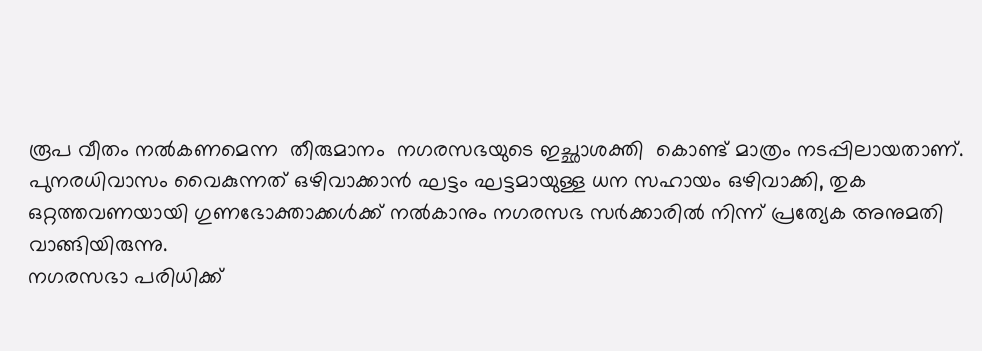രൂപ വീതം നൽകണമെന്ന  തീരുമാനം  നഗരസഭയുടെ ഇച്ഛാശക്തി  കൊണ്ട് മാത്രം നടപ്പിലായതാണ്. പുനരധിവാസം വൈകുന്നത് ഒഴിവാക്കാൻ ഘട്ടം ഘട്ടമായുള്ള ധന സഹായം ഒഴിവാക്കി, തുക ഒറ്റത്തവണയായി ഗുണഭോക്താക്കൾക്ക് നൽകാനും നഗരസഭ സർക്കാരിൽ നിന്ന് പ്രത്യേക അനുമതി വാങ്ങിയിരുന്നു.
നഗരസഭാ പരിധിക്ക്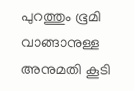പുറത്തും ഭൂമി വാങ്ങാനുള്ള അനുമതി കൂടി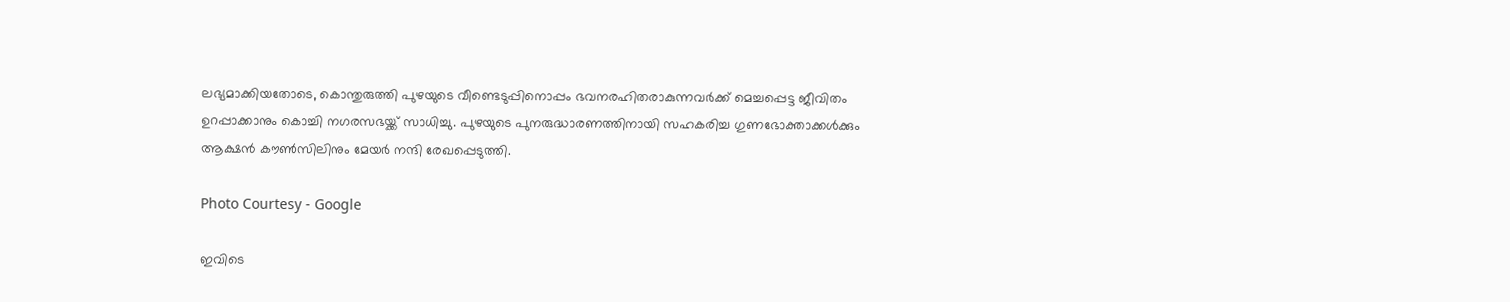ലഭ്യമാക്കിയതോടെ, കൊന്തുരുത്തി പുഴയുടെ വീണ്ടെടുപ്പിനൊപ്പം ഭവനരഹിതരാകുന്നവർക്ക് മെച്ചപ്പെട്ട ജീവിതം ഉറപ്പാക്കാനും കൊച്ചി നഗരസഭയ്ക്ക് സാധിച്ചു. പുഴയുടെ പുനരുദ്ധാരണത്തിനായി സഹകരിച്ച ഗുണഭോക്താക്കൾക്കും ആക്ഷൻ കൗൺസിലിനും മേയർ നന്ദി രേഖപ്പെടുത്തി.

Photo Courtesy - Google

ഇവിടെ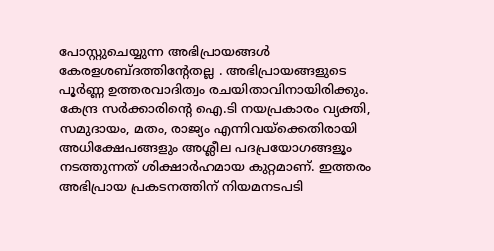പോസ്റ്റുചെയ്യുന്ന അഭിപ്രായങ്ങള്‍ കേരളശബ്‌ദത്തിന്റേതല്ല . അഭിപ്രായങ്ങളുടെ പൂര്‍ണ്ണ ഉത്തരവാദിത്വം രചയിതാവിനായിരിക്കും. കേന്ദ്ര സർക്കാരിന്റെ ഐ.ടി നയപ്രകാരം വ്യക്തി, സമുദായം, മതം, രാജ്യം എന്നിവയ്ക്കെതിരായി അധിക്ഷേപങ്ങളും അശ്ലീല പദപ്രയോഗങ്ങളൂം നടത്തുന്നത് ശിക്ഷാര്‍ഹമായ കുറ്റമാണ്. ഇത്തരം അഭിപ്രായ പ്രകടനത്തിന് നിയമനടപടി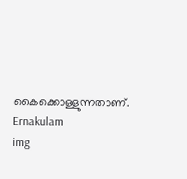കൈക്കൊള്ളുന്നതാണ്.
Ernakulam
img